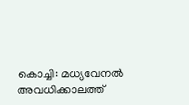കൊച്ചി: മധ്യവേനൽ അവധിക്കാലത്ത്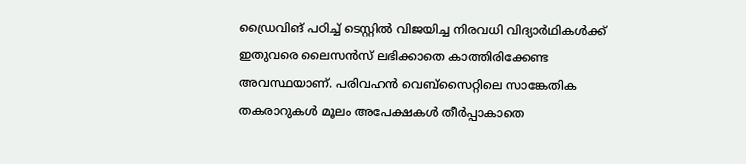ഡ്രൈവിങ് പഠിച്ച് ടെസ്റ്റിൽ വിജയിച്ച നിരവധി വിദ്യാർഥികൾക്ക് ഇതുവരെ ലൈസൻസ് ലഭിക്കാതെ കാത്തിരിക്കേണ്ട അവസ്ഥയാണ്. പരിവഹൻ വെബ്സൈറ്റിലെ സാങ്കേതിക തകരാറുകൾ മൂലം അപേക്ഷകൾ തീർപ്പാകാതെ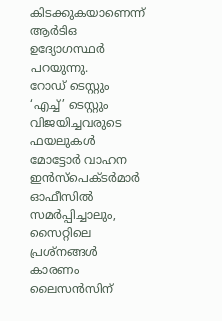കിടക്കുകയാണെന്ന് ആർടിഒ ഉദ്യോഗസ്ഥർ പറയുന്നു.
റോഡ് ടെസ്റ്റും ‘എച്ച്’ ടെസ്റ്റും വിജയിച്ചവരുടെ ഫയലുകൾ മോട്ടോർ വാഹന ഇൻസ്പെക്ടർമാർ ഓഫീസിൽ സമർപ്പിച്ചാലും, സൈറ്റിലെ പ്രശ്നങ്ങൾ കാരണം ലൈസൻസിന്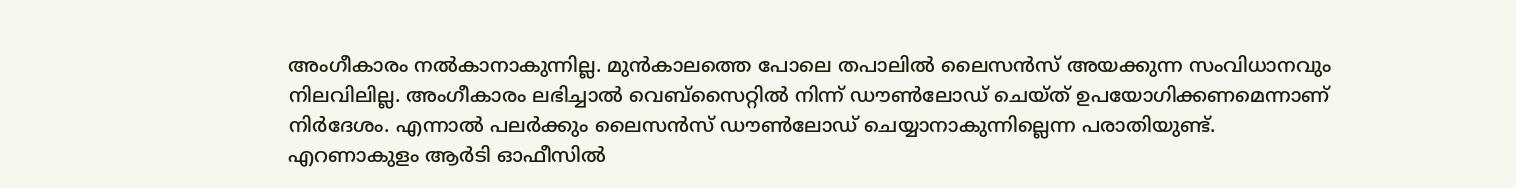അംഗീകാരം നൽകാനാകുന്നില്ല. മുൻകാലത്തെ പോലെ തപാലിൽ ലൈസൻസ് അയക്കുന്ന സംവിധാനവും നിലവിലില്ല. അംഗീകാരം ലഭിച്ചാൽ വെബ്സൈറ്റിൽ നിന്ന് ഡൗൺലോഡ് ചെയ്ത് ഉപയോഗിക്കണമെന്നാണ് നിർദേശം. എന്നാൽ പലർക്കും ലൈസൻസ് ഡൗൺലോഡ് ചെയ്യാനാകുന്നില്ലെന്ന പരാതിയുണ്ട്.
എറണാകുളം ആർടി ഓഫീസിൽ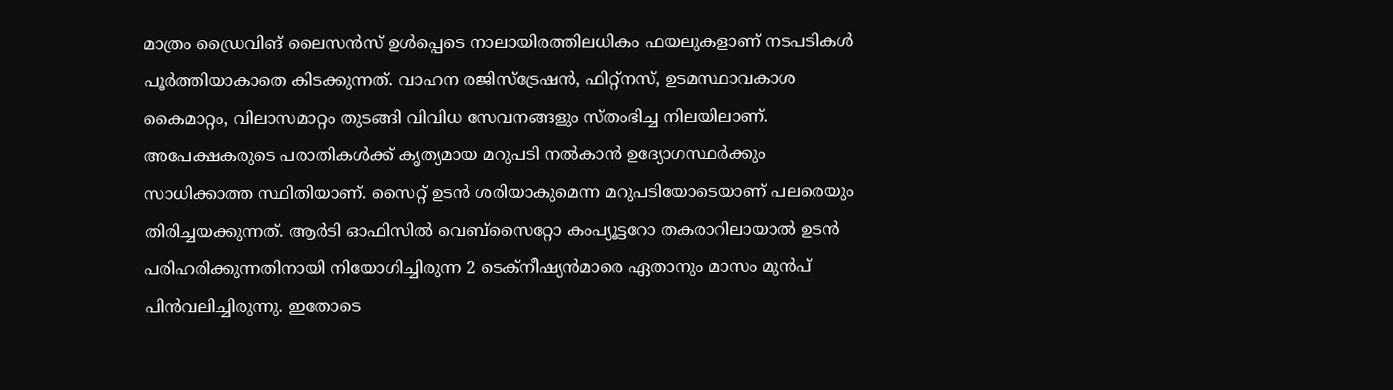മാത്രം ഡ്രൈവിങ് ലൈസൻസ് ഉൾപ്പെടെ നാലായിരത്തിലധികം ഫയലുകളാണ് നടപടികൾ പൂർത്തിയാകാതെ കിടക്കുന്നത്. വാഹന രജിസ്ട്രേഷൻ, ഫിറ്റ്നസ്, ഉടമസ്ഥാവകാശ കൈമാറ്റം, വിലാസമാറ്റം തുടങ്ങി വിവിധ സേവനങ്ങളും സ്തംഭിച്ച നിലയിലാണ്.
അപേക്ഷകരുടെ പരാതികൾക്ക് കൃത്യമായ മറുപടി നൽകാൻ ഉദ്യോഗസ്ഥർക്കും സാധിക്കാത്ത സ്ഥിതിയാണ്. സൈറ്റ് ഉടൻ ശരിയാകുമെന്ന മറുപടിയോടെയാണ് പലരെയും തിരിച്ചയക്കുന്നത്. ആർടി ഓഫിസിൽ വെബ്സൈറ്റോ കംപ്യൂട്ടറോ തകരാറിലായാൽ ഉടൻ പരിഹരിക്കുന്നതിനായി നിയോഗിച്ചിരുന്ന 2 ടെക്നീഷ്യൻമാരെ ഏതാനും മാസം മുൻപ് പിൻവലിച്ചിരുന്നു. ഇതോടെ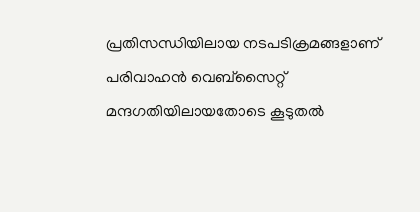പ്രതിസന്ധിയിലായ നടപടിക്രമങ്ങളാണ് പരിവാഹൻ വെബ്സൈറ്റ് മന്ദഗതിയിലായതോടെ കൂടുതൽ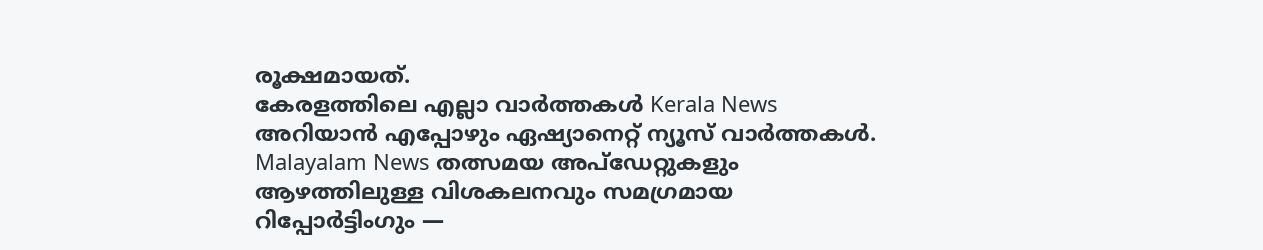രൂക്ഷമായത്.
കേരളത്തിലെ എല്ലാ വാർത്തകൾ Kerala News അറിയാൻ എപ്പോഴും ഏഷ്യാനെറ്റ് ന്യൂസ് വാർത്തകൾ. Malayalam News തത്സമയ അപ്ഡേറ്റുകളും ആഴത്തിലുള്ള വിശകലനവും സമഗ്രമായ റിപ്പോർട്ടിംഗും —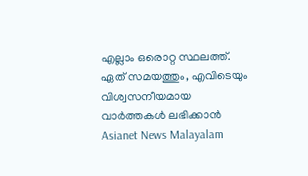എല്ലാം ഒരൊറ്റ സ്ഥലത്ത്. ഏത് സമയത്തും, എവിടെയും വിശ്വസനീയമായ വാർത്തകൾ ലഭിക്കാൻ Asianet News Malayalam